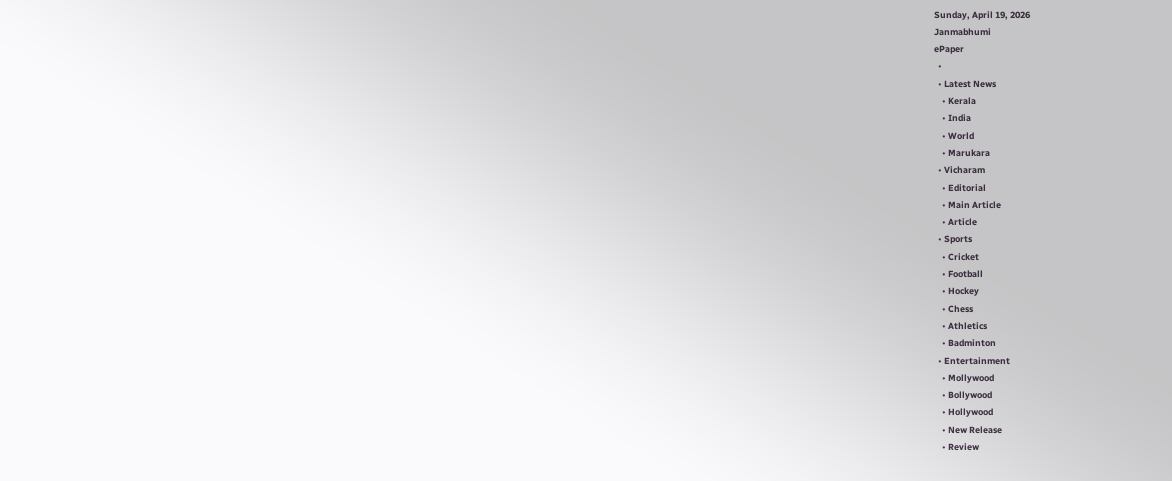Sunday, April 19, 2026
Janmabhumi
ePaper
  •
  • Latest News
    • Kerala
    • India
    • World
    • Marukara
  • Vicharam
    • Editorial
    • Main Article
    • Article
  • Sports
    • Cricket
    • Football
    • Hockey
    • Chess
    • Athletics
    • Badminton
  • Entertainment
    • Mollywood
    • Bollywood
    • Hollywood
    • New Release
    • Review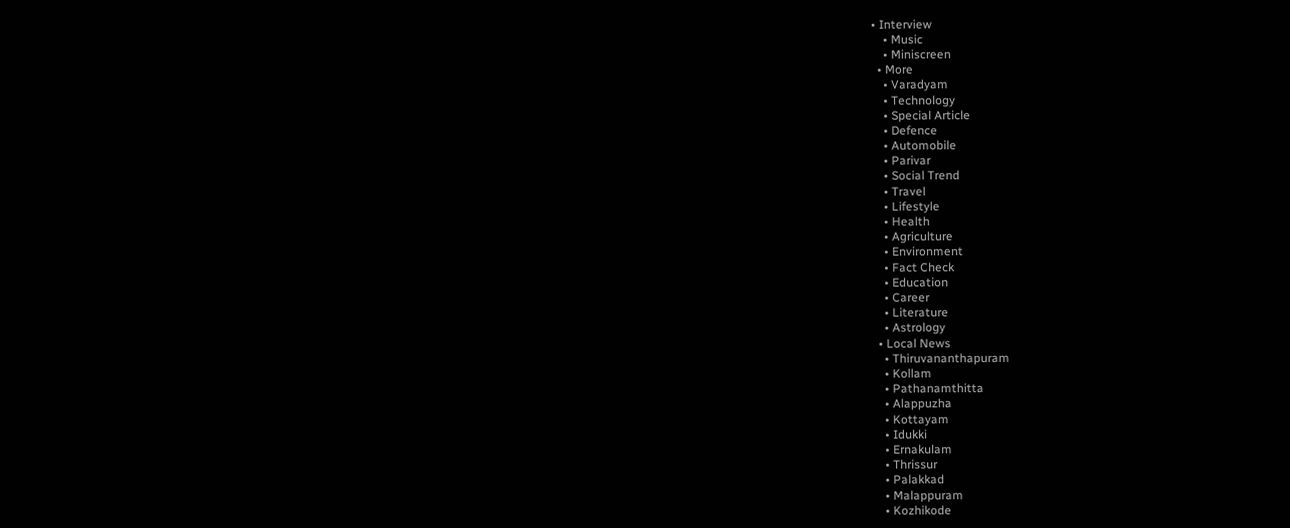• Interview
    • Music
    • Miniscreen
  • More
    • Varadyam
    • Technology
    • Special Article
    • Defence
    • Automobile
    • Parivar
    • Social Trend
    • Travel
    • Lifestyle
    • Health
    • Agriculture
    • Environment
    • Fact Check
    • Education
    • Career
    • Literature
    • Astrology
  • Local News
    • Thiruvananthapuram
    • Kollam
    • Pathanamthitta
    • Alappuzha
    • Kottayam
    • Idukki
    • Ernakulam
    • Thrissur
    • Palakkad
    • Malappuram
    • Kozhikode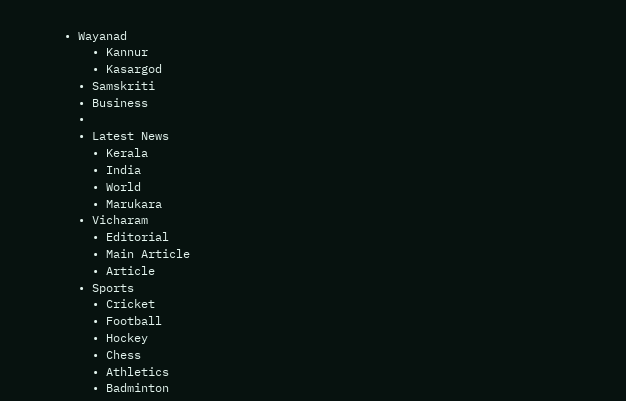• Wayanad
    • Kannur
    • Kasargod
  • Samskriti
  • Business
  •
  • Latest News
    • Kerala
    • India
    • World
    • Marukara
  • Vicharam
    • Editorial
    • Main Article
    • Article
  • Sports
    • Cricket
    • Football
    • Hockey
    • Chess
    • Athletics
    • Badminton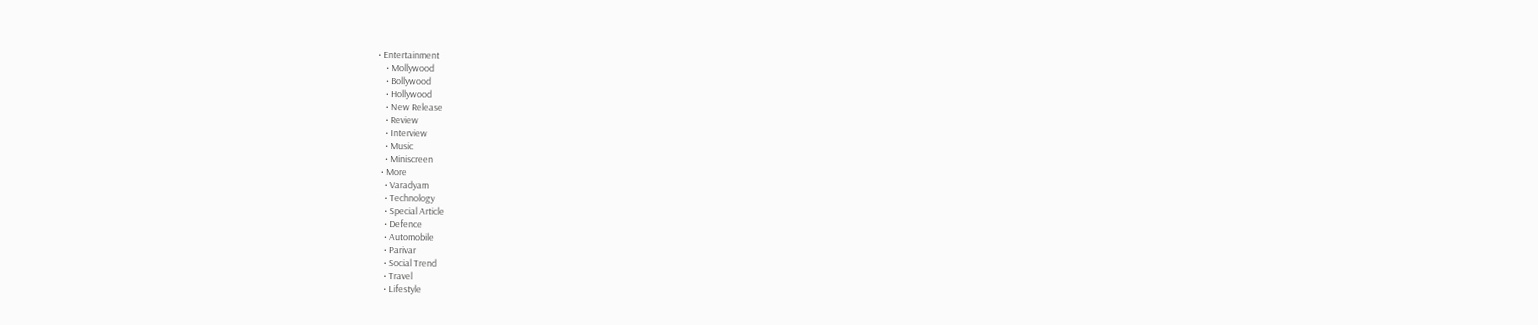• Entertainment
    • Mollywood
    • Bollywood
    • Hollywood
    • New Release
    • Review
    • Interview
    • Music
    • Miniscreen
  • More
    • Varadyam
    • Technology
    • Special Article
    • Defence
    • Automobile
    • Parivar
    • Social Trend
    • Travel
    • Lifestyle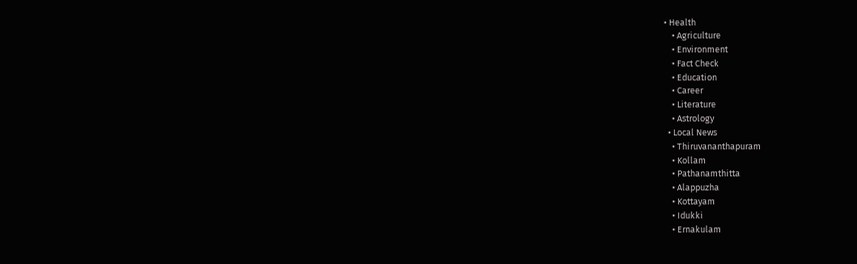• Health
    • Agriculture
    • Environment
    • Fact Check
    • Education
    • Career
    • Literature
    • Astrology
  • Local News
    • Thiruvananthapuram
    • Kollam
    • Pathanamthitta
    • Alappuzha
    • Kottayam
    • Idukki
    • Ernakulam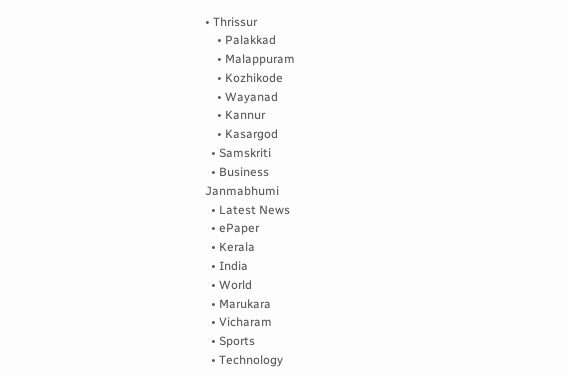• Thrissur
    • Palakkad
    • Malappuram
    • Kozhikode
    • Wayanad
    • Kannur
    • Kasargod
  • Samskriti
  • Business
Janmabhumi
  • Latest News
  • ePaper
  • Kerala
  • India
  • World
  • Marukara
  • Vicharam
  • Sports
  • Technology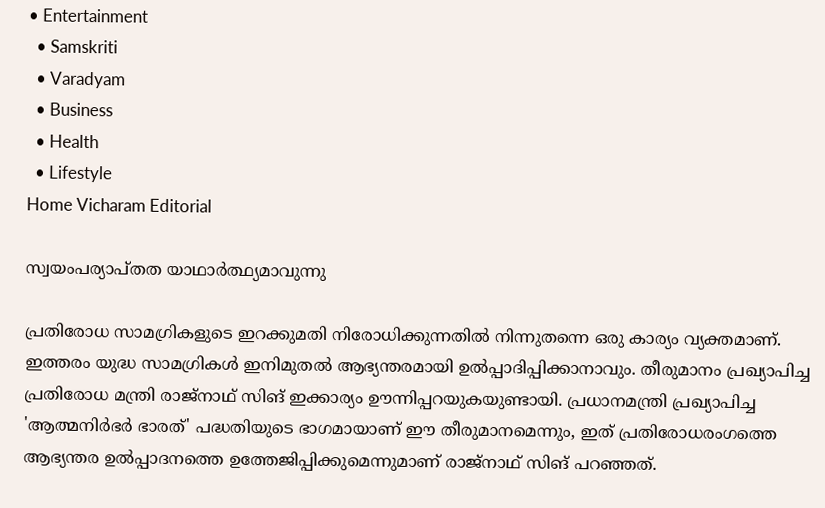• Entertainment
  • Samskriti
  • Varadyam
  • Business
  • Health
  • Lifestyle
Home Vicharam Editorial

സ്വയംപര്യാപ്തത യാഥാര്‍ത്ഥ്യമാവുന്നു

പ്രതിരോധ സാമഗ്രികളുടെ ഇറക്കുമതി നിരോധിക്കുന്നതില്‍ നിന്നുതന്നെ ഒരു കാര്യം വ്യക്തമാണ്. ഇത്തരം യുദ്ധ സാമഗ്രികള്‍ ഇനിമുതല്‍ ആഭ്യന്തരമായി ഉല്‍പ്പാദിപ്പിക്കാനാവും. തീരുമാനം പ്രഖ്യാപിച്ച പ്രതിരോധ മന്ത്രി രാജ്‌നാഥ് സിങ് ഇക്കാര്യം ഊന്നിപ്പറയുകയുണ്ടായി. പ്രധാനമന്ത്രി പ്രഖ്യാപിച്ച 'ആത്മനിര്‍ഭര്‍ ഭാരത്' പദ്ധതിയുടെ ഭാഗമായാണ് ഈ തീരുമാനമെന്നും, ഇത് പ്രതിരോധരംഗത്തെ ആഭ്യന്തര ഉല്‍പ്പാദനത്തെ ഉത്തേജിപ്പിക്കുമെന്നുമാണ് രാജ്‌നാഥ് സിങ് പറഞ്ഞത്.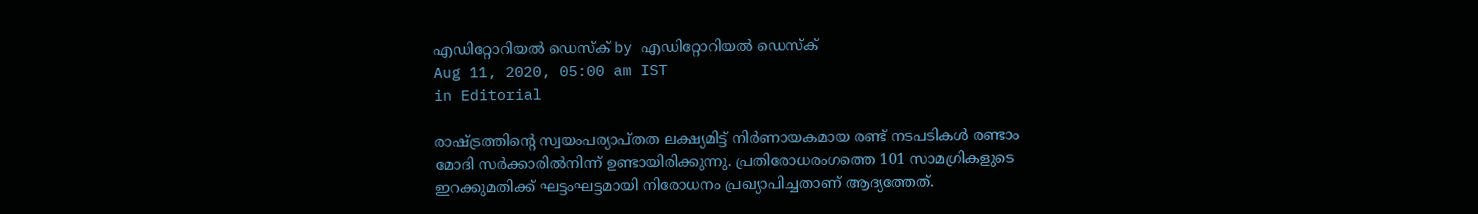എഡിറ്റോറിയൽ ഡെസ്ക് by എഡിറ്റോറിയൽ ഡെസ്ക്
Aug 11, 2020, 05:00 am IST
in Editorial

രാഷ്‌ട്രത്തിന്റെ സ്വയംപര്യാപ്തത ലക്ഷ്യമിട്ട് നിര്‍ണായകമായ രണ്ട് നടപടികള്‍ രണ്ടാം മോദി സര്‍ക്കാരില്‍നിന്ന് ഉണ്ടായിരിക്കുന്നു. പ്രതിരോധരംഗത്തെ 101 സാമഗ്രികളുടെ ഇറക്കുമതിക്ക് ഘട്ടംഘട്ടമായി നിരോധനം പ്രഖ്യാപിച്ചതാണ് ആദ്യത്തേത്.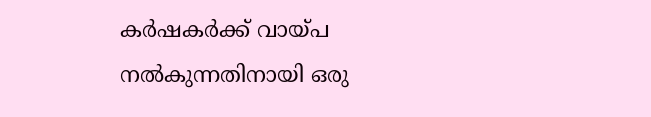കര്‍ഷകര്‍ക്ക് വായ്‌പ നല്‍കുന്നതിനായി ഒരു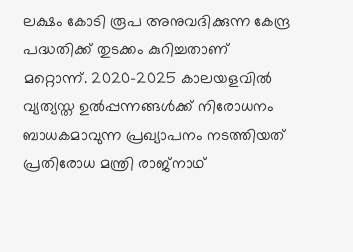ലക്ഷം കോടി രൂപ അനുവദിക്കുന്ന കേന്ദ്ര പദ്ധതിക്ക് തുടക്കം കുറിച്ചതാണ് മറ്റൊന്ന്. 2020-2025 കാലയളവില്‍ വ്യത്യസ്ത ഉല്‍പ്പന്നങ്ങള്‍ക്ക് നിരോധനം ബാധകമാവുന്ന പ്രഖ്യാപനം നടത്തിയത് പ്രതിരോധ മന്ത്രി രാജ്‌നാഥ്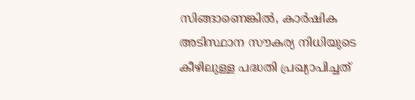സിങ്ങാണെങ്കില്‍, കാര്‍ഷിക അടിസ്ഥാന സൗകര്യ നിധിയുടെ കീഴിലുള്ള പദ്ധതി പ്രഖ്യാപിച്ചത്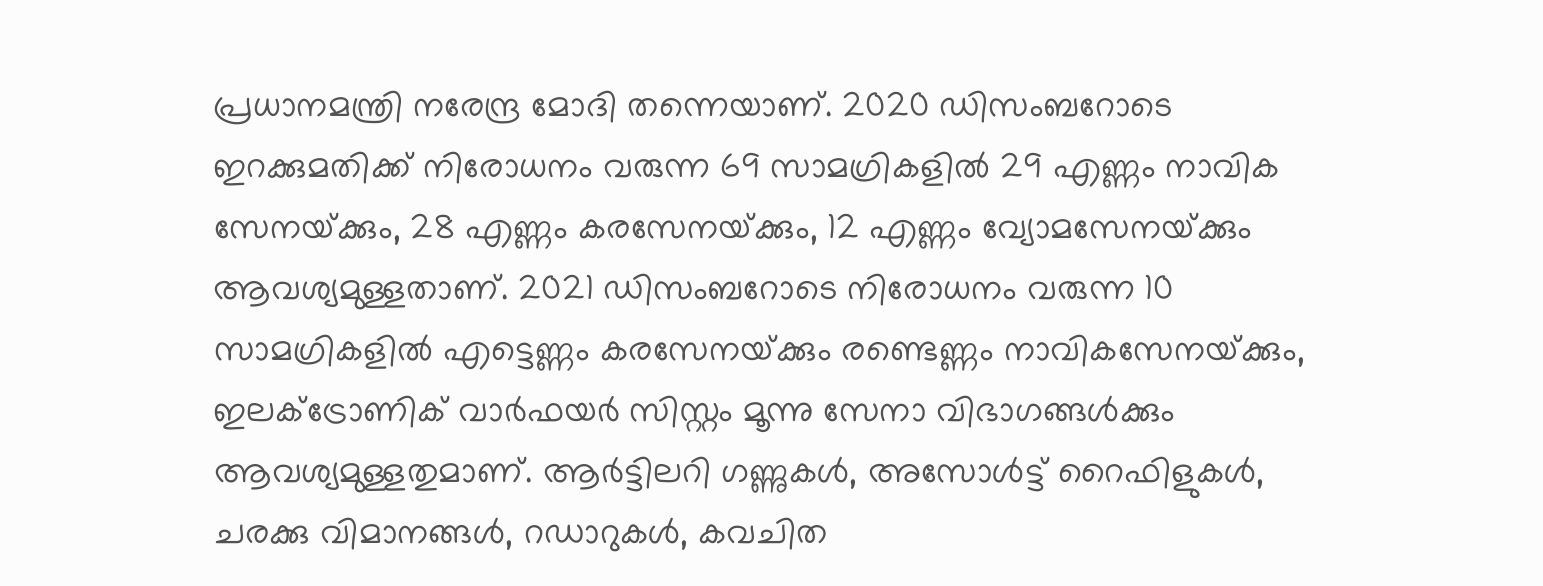പ്രധാനമന്ത്രി നരേന്ദ്ര മോദി തന്നെയാണ്. 2020 ഡിസംബറോടെ ഇറക്കുമതിക്ക് നിരോധനം വരുന്ന 69 സാമഗ്രികളില്‍ 29 എണ്ണം നാവിക സേനയ്‌ക്കും, 28 എണ്ണം കരസേനയ്‌ക്കും, 12 എണ്ണം വ്യോമസേനയ്‌ക്കും ആവശ്യമുള്ളതാണ്. 2021 ഡിസംബറോടെ നിരോധനം വരുന്ന 10 സാമഗ്രികളില്‍ എട്ടെണ്ണം കരസേനയ്‌ക്കും രണ്ടെണ്ണം നാവികസേനയ്‌ക്കും, ഇലക്‌ട്രോണിക് വാര്‍ഫയര്‍ സിസ്റ്റം മൂന്നു സേനാ വിഭാഗങ്ങള്‍ക്കും ആവശ്യമുള്ളതുമാണ്. ആര്‍ട്ടിലറി ഗണ്ണുകള്‍, അസോള്‍ട്ട് റൈഫിളുകള്‍, ചരക്കു വിമാനങ്ങള്‍, റഡാറുകള്‍, കവചിത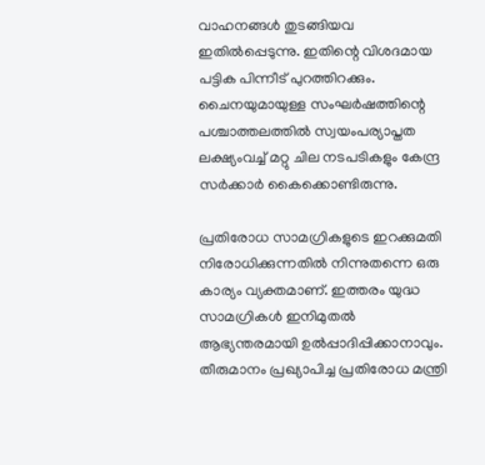വാഹനങ്ങള്‍ തുടങ്ങിയവ ഇതില്‍പ്പെടുന്നു. ഇതിന്റെ വിശദമായ പട്ടിക പിന്നീട് പുറത്തിറക്കും. ചൈനയുമായുള്ള സംഘര്‍ഷത്തിന്റെ പശ്ചാത്തലത്തില്‍ സ്വയംപര്യാപ്തത  ലക്ഷ്യംവച്ച് മറ്റു ചില നടപടികളും കേന്ദ്ര സര്‍ക്കാര്‍ കൈക്കൊണ്ടിരുന്നു.

പ്രതിരോധ സാമഗ്രികളുടെ ഇറക്കുമതി നിരോധിക്കുന്നതില്‍ നിന്നുതന്നെ ഒരു കാര്യം വ്യക്തമാണ്. ഇത്തരം യുദ്ധ സാമഗ്രികള്‍ ഇനിമുതല്‍ ആഭ്യന്തരമായി ഉല്‍പ്പാദിപ്പിക്കാനാവും. തീരുമാനം പ്രഖ്യാപിച്ച പ്രതിരോധ മന്ത്രി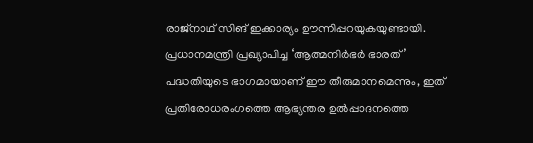രാജ്‌നാഥ് സിങ് ഇക്കാര്യം ഊന്നിപ്പറയുകയുണ്ടായി. പ്രധാനമന്ത്രി പ്രഖ്യാപിച്ച ‘ആത്മനിര്‍ഭര്‍ ഭാരത്’ പദ്ധതിയുടെ ഭാഗമായാണ് ഈ തീരുമാനമെന്നും, ഇത് പ്രതിരോധരംഗത്തെ ആഭ്യന്തര ഉല്‍പ്പാദനത്തെ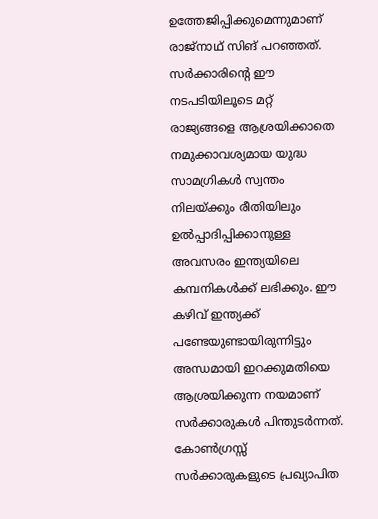ഉത്തേജിപ്പിക്കുമെന്നുമാണ് രാജ്‌നാഥ് സിങ് പറഞ്ഞത്. സര്‍ക്കാരിന്റെ ഈ നടപടിയിലൂടെ മറ്റ് രാജ്യങ്ങളെ ആശ്രയിക്കാതെ നമുക്കാവശ്യമായ യുദ്ധ സാമഗ്രികള്‍ സ്വന്തം നിലയ്‌ക്കും രീതിയിലും ഉല്‍പ്പാദിപ്പിക്കാനുള്ള അവസരം ഇന്ത്യയിലെ കമ്പനികള്‍ക്ക് ലഭിക്കും. ഈ കഴിവ് ഇന്ത്യക്ക് പണ്ടേയുണ്ടായിരുന്നിട്ടും അന്ധമായി ഇറക്കുമതിയെ ആശ്രയിക്കുന്ന നയമാണ് സര്‍ക്കാരുകള്‍ പിന്തുടര്‍ന്നത്. കോണ്‍ഗ്രസ്സ് സര്‍ക്കാരുകളുടെ പ്രഖ്യാപിത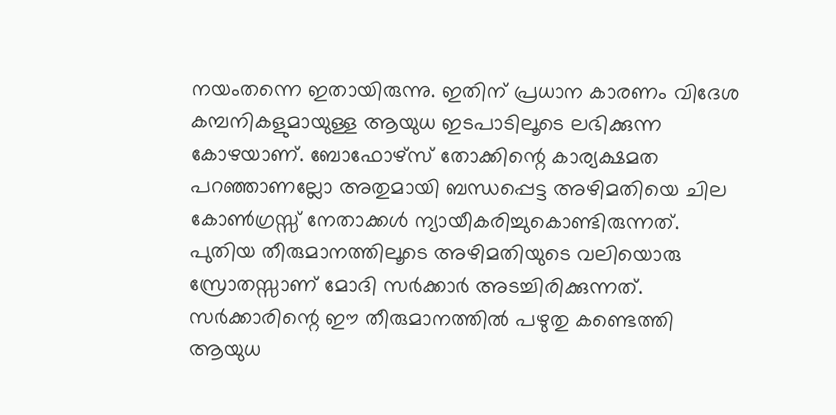നയംതന്നെ ഇതായിരുന്നു. ഇതിന് പ്രധാന കാരണം വിദേശ കമ്പനികളുമായുള്ള ആയുധ ഇടപാടിലൂടെ ലഭിക്കുന്ന കോഴയാണ്. ബോഫോഴ്‌സ് തോക്കിന്റെ കാര്യക്ഷമത പറഞ്ഞാണല്ലോ അതുമായി ബന്ധപ്പെട്ട അഴിമതിയെ ചില കോണ്‍ഗ്രസ്സ് നേതാക്കള്‍ ന്യായീകരിച്ചുകൊണ്ടിരുന്നത്. പുതിയ തീരുമാനത്തിലൂടെ അഴിമതിയുടെ വലിയൊരു സ്രോതസ്സാണ് മോദി സര്‍ക്കാര്‍ അടച്ചിരിക്കുന്നത്. സര്‍ക്കാരിന്റെ ഈ തീരുമാനത്തില്‍ പഴുതു കണ്ടെത്തി ആയുധ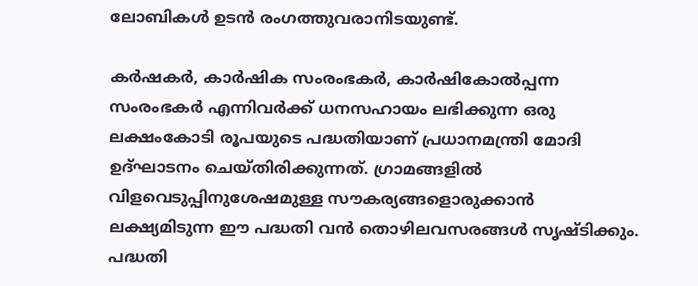ലോബികള്‍ ഉടന്‍ രംഗത്തുവരാനിടയുണ്ട്.

കര്‍ഷകര്‍, കാര്‍ഷിക സംരംഭകര്‍, കാര്‍ഷികോല്‍പ്പന്ന സംരംഭകര്‍ എന്നിവര്‍ക്ക് ധനസഹായം ലഭിക്കുന്ന ഒരു ലക്ഷംകോടി രൂപയുടെ പദ്ധതിയാണ് പ്രധാനമന്ത്രി മോദി ഉദ്ഘാടനം ചെയ്തിരിക്കുന്നത്. ഗ്രാമങ്ങളില്‍ വിളവെടുപ്പിനുശേഷമുള്ള സൗകര്യങ്ങളൊരുക്കാന്‍ ലക്ഷ്യമിടുന്ന ഈ പദ്ധതി വന്‍ തൊഴിലവസരങ്ങള്‍ സൃഷ്ടിക്കും. പദ്ധതി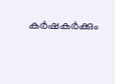കര്‍ഷകര്‍ക്കും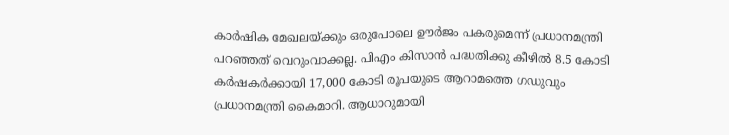കാര്‍ഷിക മേഖലയ്‌ക്കും ഒരുപോലെ ഊര്‍ജം പകരുമെന്ന് പ്രധാനമന്ത്രി പറഞ്ഞത് വെറുംവാക്കല്ല. പിഎം കിസാന്‍ പദ്ധതിക്കു കീഴില്‍ 8.5 കോടി കര്‍ഷകര്‍ക്കായി 17,000 കോടി രൂപയുടെ ആറാമത്തെ ഗഡുവും പ്രധാനമന്ത്രി കൈമാറി. ആധാറുമായി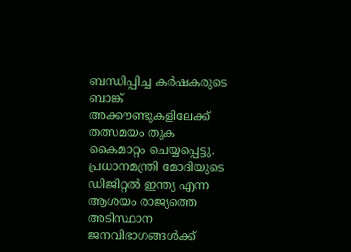ബന്ധിപ്പിച്ച കര്‍ഷകരുടെ ബാങ്ക് അക്കൗണ്ടുകളിലേക്ക് തത്സമയം തുക കൈമാറ്റം ചെയ്യപ്പെട്ടു. പ്രധാനമന്ത്രി മോദിയുടെ ഡിജിറ്റല്‍ ഇന്ത്യ എന്ന ആശയം രാജ്യത്തെ അടിസ്ഥാന ജനവിഭാഗങ്ങള്‍ക്ക്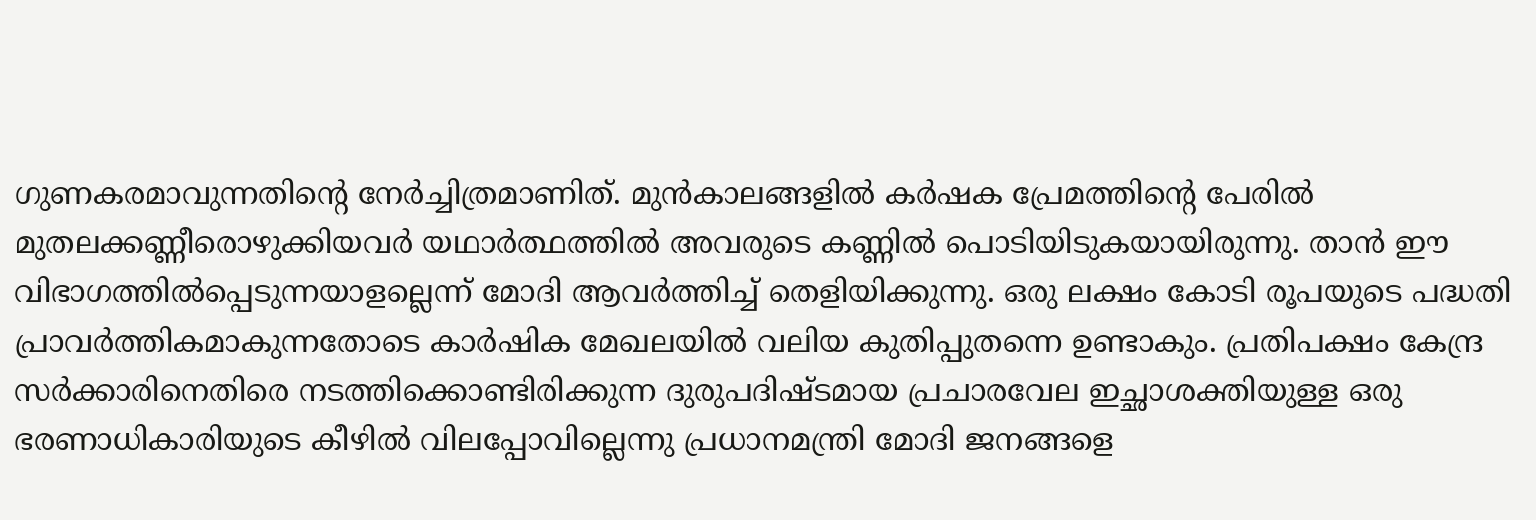ഗുണകരമാവുന്നതിന്റെ നേര്‍ച്ചിത്രമാണിത്. മുന്‍കാലങ്ങളില്‍ കര്‍ഷക പ്രേമത്തിന്റെ പേരില്‍ മുതലക്കണ്ണീരൊഴുക്കിയവര്‍ യഥാര്‍ത്ഥത്തില്‍ അവരുടെ കണ്ണില്‍ പൊടിയിടുകയായിരുന്നു. താന്‍ ഈ വിഭാഗത്തില്‍പ്പെടുന്നയാളല്ലെന്ന് മോദി ആവര്‍ത്തിച്ച് തെളിയിക്കുന്നു. ഒരു ലക്ഷം കോടി രൂപയുടെ പദ്ധതി പ്രാവര്‍ത്തികമാകുന്നതോടെ കാര്‍ഷിക മേഖലയില്‍ വലിയ കുതിപ്പുതന്നെ ഉണ്ടാകും. പ്രതിപക്ഷം കേന്ദ്ര സര്‍ക്കാരിനെതിരെ നടത്തിക്കൊണ്ടിരിക്കുന്ന ദുരുപദിഷ്ടമായ പ്രചാരവേല ഇച്ഛാശക്തിയുള്ള ഒരു ഭരണാധികാരിയുടെ കീഴില്‍ വിലപ്പോവില്ലെന്നു പ്രധാനമന്ത്രി മോദി ജനങ്ങളെ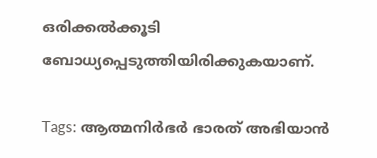ഒരിക്കല്‍ക്കൂടി ബോധ്യപ്പെടുത്തിയിരിക്കുകയാണ്.

Tags: ആത്മനിര്‍ഭര്‍ ഭാരത് അഭിയാന്‍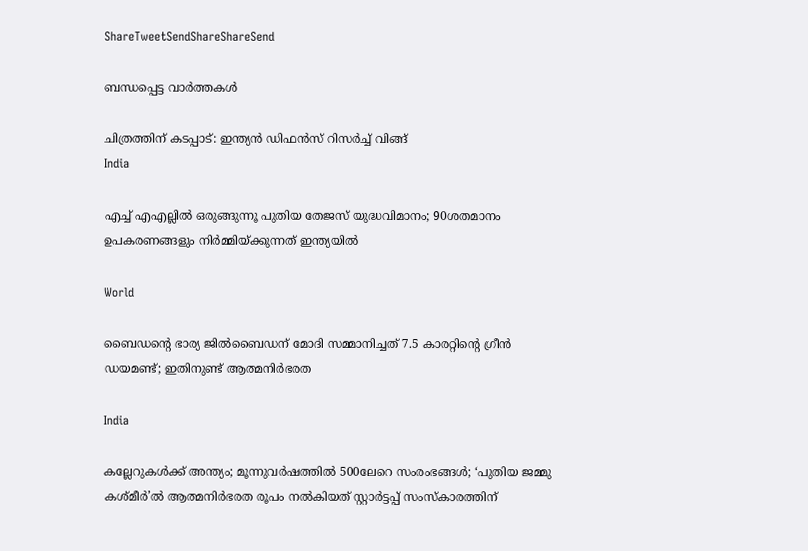ShareTweetSendShareShareSend

ബന്ധപ്പെട്ട വാര്‍ത്തകള്‍

ചിത്രത്തിന് കടപ്പാട്: ഇന്ത്യന്‍ ഡിഫന്‍സ് റിസര്‍ച്ച് വിങ്ങ്
India

എച്ച് എഎല്ലില്‍ ഒരുങ്ങുന്നൂ പുതിയ തേജസ് യുദ്ധവിമാനം; 90ശതമാനം ഉപകരണങ്ങളും നിര്‍മ്മിയ്‌ക്കുന്നത് ഇന്ത്യയില്‍

World

ബൈഡന്റെ ഭാര്യ ജില്‍ബൈഡന് മോദി സമ്മാനിച്ചത് 7.5 കാരറ്റിന്റെ ഗ്രീന്‍ ഡയമണ്ട്; ഇതിനുണ്ട് ആത്മനിര്‍ഭരത

India

കല്ലേറുകള്‍ക്ക് അന്ത്യം; മൂന്നുവര്‍ഷത്തില്‍ 500ലേറെ സംരംഭങ്ങള്‍; ‘പുതിയ ജമ്മു കശ്മീര്‍’ല്‍ ആത്മനിര്‍ഭരത രൂപം നല്‍കിയത് സ്റ്റാര്‍ട്ടപ്പ് സംസ്‌കാരത്തിന്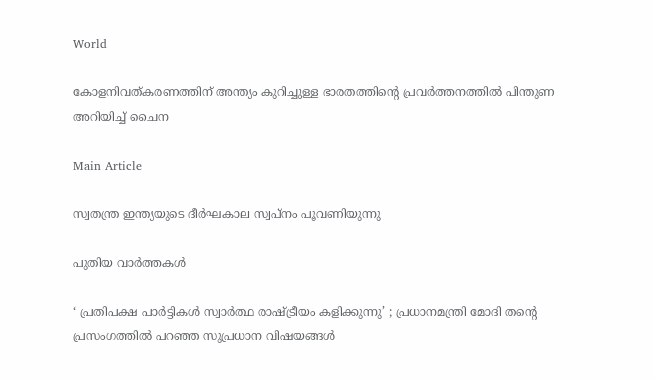World

കോളനിവത്കരണത്തിന് അന്ത്യം കുറിച്ചുള്ള ഭാരതത്തിന്റെ പ്രവര്‍ത്തനത്തില്‍ പിന്തുണ അറിയിച്ച് ചൈന

Main Article

സ്വതന്ത്ര ഇന്ത്യയുടെ ദീര്‍ഘകാല സ്വപ്‌നം പൂവണിയുന്നു

പുതിയ വാര്‍ത്തകള്‍

‘ പ്രതിപക്ഷ പാർട്ടികൾ സ്വാർത്ഥ രാഷ്‌ട്രീയം കളിക്കുന്നു’ ; പ്രധാനമന്ത്രി മോദി തന്റെ പ്രസംഗത്തിൽ പറഞ്ഞ സുപ്രധാന വിഷയങ്ങൾ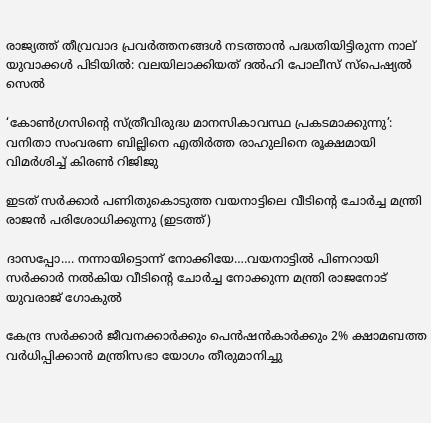രാജ്യത്ത് തീവ്രവാദ പ്രവർത്തനങ്ങൾ നടത്താൻ പദ്ധതിയിട്ടിരുന്ന നാല് യുവാക്കൾ പിടിയിൽ: വലയിലാക്കിയത് ദൽഹി പോലീസ് സ്പെഷ്യൽ സെൽ

‘കോൺഗ്രസിന്റെ സ്ത്രീവിരുദ്ധ മാനസികാവസ്ഥ പ്രകടമാക്കുന്നു’: വനിതാ സംവരണ ബില്ലിനെ എതിർത്ത രാഹുലിനെ രൂക്ഷമായി വിമർശിച്ച് കിരൺ റിജിജു

ഇടത് സര്‍ക്കാര്‍ പണിതുകൊടുത്ത വയനാട്ടിലെ വീടിന്‍റെ ചോര്‍ച്ച മന്ത്രി രാജന്‍ പരിശോധിക്കുന്നു (ഇടത്ത്)

ദാസപ്പോ…. നന്നായിട്ടൊന്ന് നോക്കിയേ….വയനാട്ടില്‍ പിണറായി സര്‍ക്കാര്‍ നല്‍കിയ വീടിന്റെ ചോര്‍ച്ച നോക്കുന്ന മന്ത്രി രാജനോട് യുവരാജ് ഗോകുല്‍

കേന്ദ്ര സർക്കാർ ജീവനക്കാർക്കും പെൻഷൻകാർക്കും 2% ക്ഷാമബത്ത വർധിപ്പിക്കാൻ മന്ത്രിസഭാ യോഗം തീരുമാനിച്ചു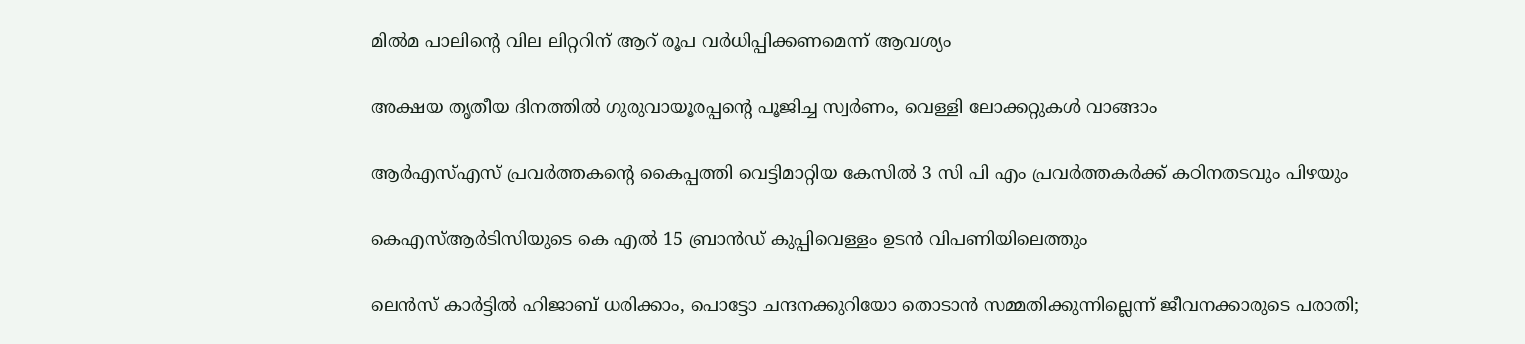മില്‍മ പാലിന്റെ വില ലിറ്ററിന് ആറ് രൂപ വര്‍ധിപ്പിക്കണമെന്ന് ആവശ്യം

അക്ഷയ തൃതീയ ദിനത്തില്‍ ഗുരുവായൂരപ്പന്റെ പൂജിച്ച സ്വര്‍ണം, വെള്ളി ലോക്കറ്റുകള്‍ വാങ്ങാം

ആര്‍എസ്എസ് പ്രവര്‍ത്തകന്റെ കൈപ്പത്തി വെട്ടിമാറ്റിയ കേസില്‍ 3 സി പി എം പ്രവര്‍ത്തകര്‍ക്ക് കഠിനതടവും പിഴയും

കെഎസ്ആര്‍ടിസിയുടെ കെ എല്‍ 15 ബ്രാന്‍ഡ് കുപ്പിവെള്ളം ഉടന്‍ വിപണിയിലെത്തും

ലെന്‍സ് കാര്‍ട്ടില്‍ ഹിജാബ് ധരിക്കാം, പൊട്ടോ ചന്ദനക്കുറിയോ തൊടാന്‍ സമ്മതിക്കുന്നില്ലെന്ന് ജീവനക്കാരുടെ പരാതി;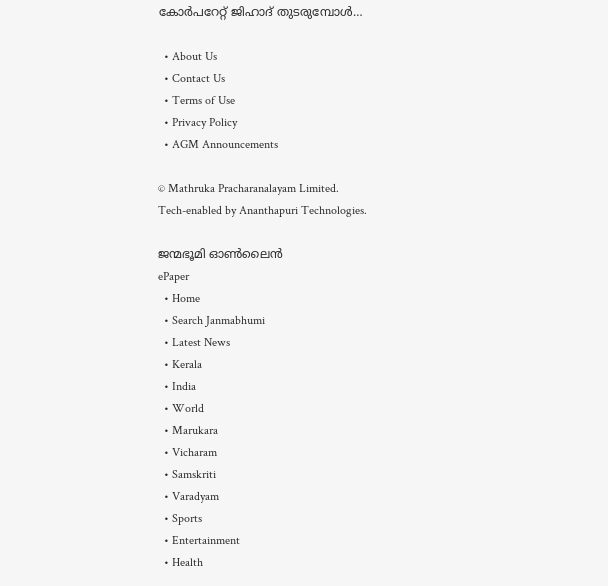കോര്‍പറേറ്റ് ജിഹാദ് തുടരുമ്പോള്‍…

  • About Us
  • Contact Us
  • Terms of Use
  • Privacy Policy
  • AGM Announcements

© Mathruka Pracharanalayam Limited.
Tech-enabled by Ananthapuri Technologies.

ജന്മഭൂമി ഓണ്‍ലൈന്‍
ePaper
  • Home
  • Search Janmabhumi
  • Latest News
  • Kerala
  • India
  • World
  • Marukara
  • Vicharam
  • Samskriti
  • Varadyam
  • Sports
  • Entertainment
  • Health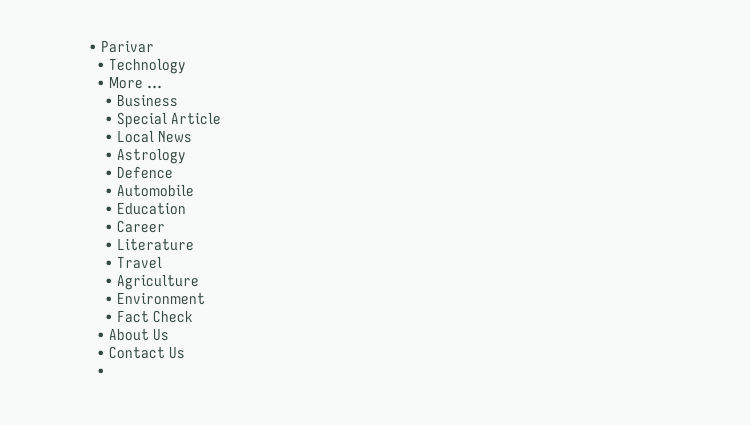• Parivar
  • Technology
  • More …
    • Business
    • Special Article
    • Local News
    • Astrology
    • Defence
    • Automobile
    • Education
    • Career
    • Literature
    • Travel
    • Agriculture
    • Environment
    • Fact Check
  • About Us
  • Contact Us
  •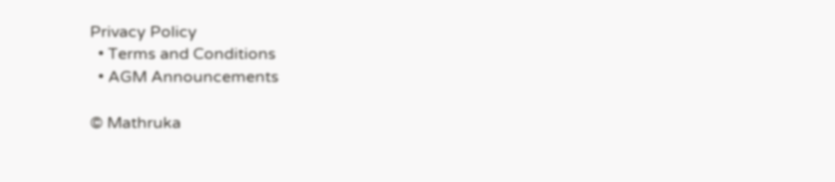Privacy Policy
  • Terms and Conditions
  • AGM Announcements

© Mathruka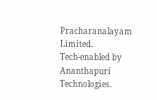Pracharanalayam Limited.
Tech-enabled by Ananthapuri Technologies.